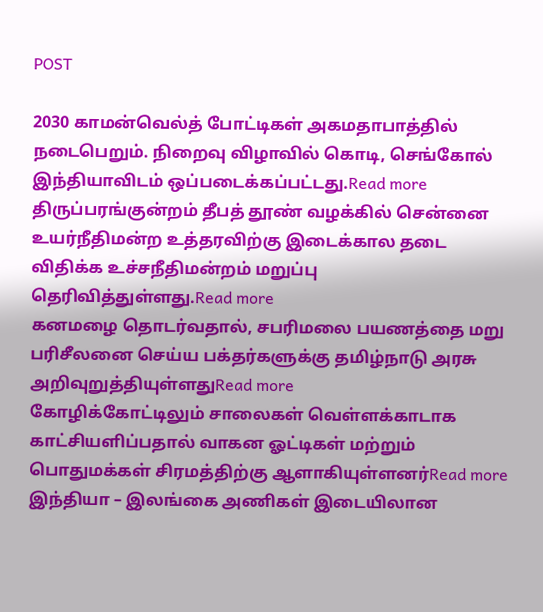POST

2030 காமன்வெல்த் போட்டிகள் அகமதாபாத்தில் நடைபெறும். நிறைவு விழாவில் கொடி, செங்கோல் இந்தியாவிடம் ஒப்படைக்கப்பட்டது.Read more
திருப்பரங்குன்றம் தீபத் தூண் வழக்கில் சென்னை உயர்நீதிமன்ற உத்தரவிற்கு இடைக்கால தடை விதிக்க உச்சநீதிமன்றம் மறுப்பு தெரிவித்துள்ளது.Read more
கனமழை தொடர்வதால், சபரிமலை பயணத்தை மறு பரிசீலனை செய்ய பக்தர்களுக்கு தமிழ்நாடு அரசு அறிவுறுத்தியுள்ளதுRead more
கோழிக்கோட்டிலும் சாலைகள் வெள்ளக்காடாக காட்சியளிப்பதால் வாகன ஓட்டிகள் மற்றும் பொதுமக்கள் சிரமத்திற்கு ஆளாகியுள்ளனர்Read more
இந்தியா – இலங்கை அணிகள் இடையிலான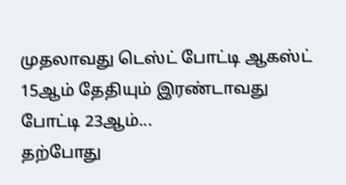முதலாவது டெஸ்ட் போட்டி ஆகஸ்ட் 15ஆம் தேதியும் இரண்டாவது போட்டி 23ஆம்...
தற்போது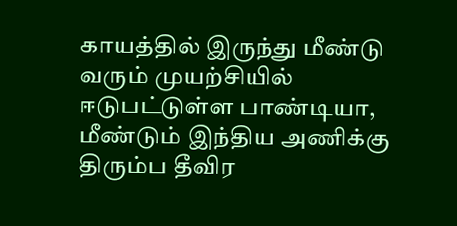காயத்தில் இருந்து மீண்டு வரும் முயற்சியில் ஈடுபட்டுள்ள பாண்டியா, மீண்டும் இந்திய அணிக்கு திரும்ப தீவிர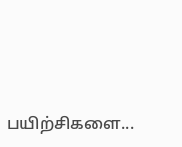பயிற்சிகளை...